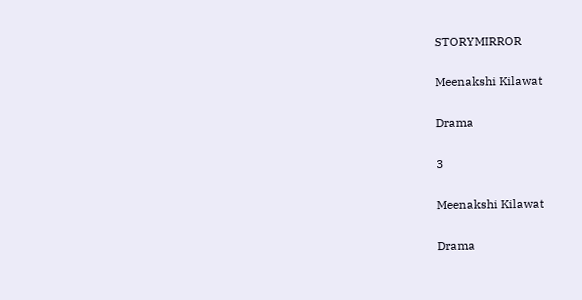STORYMIRROR

Meenakshi Kilawat

Drama

3

Meenakshi Kilawat

Drama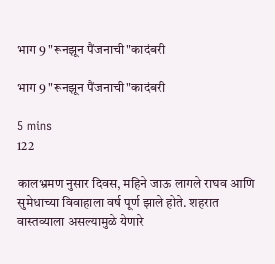भाग 9 "रूनझून पैंजनाची"कादंबरी

भाग 9 "रूनझून पैंजनाची"कादंबरी

5 mins
122

कालभ्रमण नुसार दिवस, महिने जाऊ लागले राघव आणि सुमेधाच्या विवाहाला वर्ष पूर्ण झाले होते. शहरात वास्तव्याला असल्यामुळे येणारे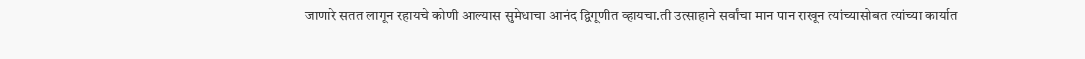जाणारे सतत लागून रहायचे कोणी आल्यास सुमेधाचा आनंद द्विगूणीत व्हायचा.ती उत्साहाने सर्वांचा मान पान राखून त्यांच्यासोबत त्यांच्या कार्यात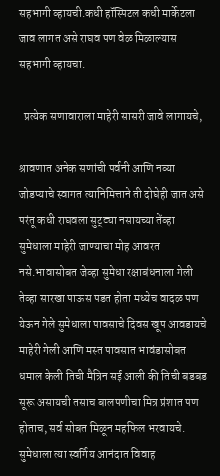सहभागी व्हायची.कधी हॉस्पिटल कधी मार्केटला जाव लागत असे राघव पण वेळ मिळाल्यास सहभागी व्हायचा.

  प्रत्येक सणावाराला माहेरी सासरी जावे लागायचे,

श्रावणात अनेक सणांची पर्वनी आणि नव्या जोडप्याचे स्वागत त्यानिमित्ताने ती दोघेही जात असे परंतू कधी राघवला सुट्ट्या नसायच्या तेंव्हा सुमेधाला माहेरी जाण्याचा मोह आवरत नसे.भावासोबत जेव्हा सुमेधा रक्षाबंधनाला गेली तेव्हा सारखा पाऊस पडत होता मध्येच वादळ पण येऊन गेले सुमेधाला पावसाचे दिवस खूप आवडायचे माहेरी गेली आणि मस्त पावसात भावंडासोबत धमाल केली तिची मैत्रिन सई आली की तिची बडबड सूरू असायची तसाच बालपणीचा मित्र प्रंशात पण होताच, सर्व सोबत मिळून महफिल भरवायचे. सुमेधाला त्या स्वर्गिय आनंदात विवाह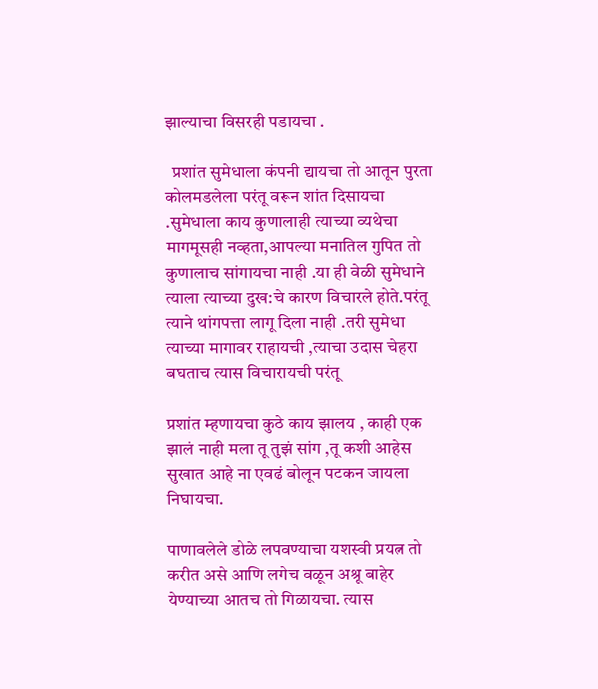झाल्याचा विसरही पडायचा .

  प्रशांत सुमेधाला कंपनी द्यायचा तो आतून पुरता कोलमडलेला परंतू वरून शांत दिसायचा .सुमेधाला काय कुणालाही त्याच्या व्यथेचा मागमूसही नव्हता,आपल्या मनातिल गुपित तो कुणालाच सांगायचा नाही .या ही वेळी सुमेधाने त्याला त्याच्या दुख:चे कारण विचारले होते.परंतू त्याने थांगपत्ता लागू दिला नाही .तरी सुमेधा त्याच्या मागावर राहायची ,त्याचा उदास चेहरा बघताच त्यास विचारायची परंतू

प्रशांत म्हणायचा कुठे काय झालय , काही एक झालं नाही मला तू तुझं सांग ,तू कशी आहेस सुखात आहे ना एवढं बोलून पटकन जायला निघायचा.

पाणावलेले डोळे लपवण्याचा यशस्वी प्रयत्न तो करीत असे आणि लगेच वळून अश्रू बाहेर येण्याच्या आतच तो गिळायचा. त्यास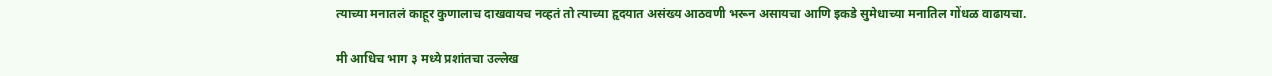त्याच्या मनातलं काहूर कुणालाच दाखवायच नव्हतं तो त्याच्या हृदयात असंख्य आठवणी भरून असायचा आणि इकडे सुमेधाच्या मनातिल गोंधळ वाढायचा.

मी आधिच भाग ३ मध्ये प्रशांतचा उल्लेख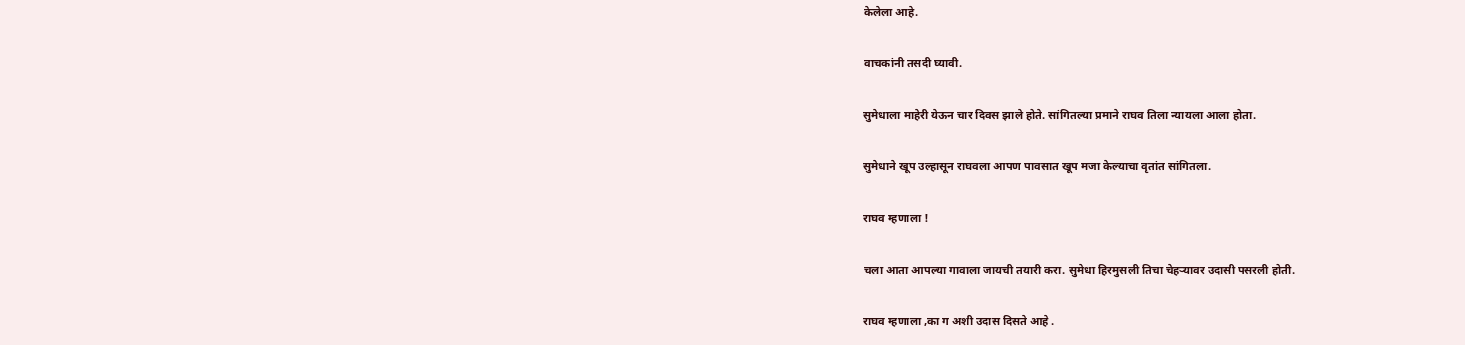केलेला आहे.

वाचकांनी तसदी घ्यावी.

सुमेधाला माहेरी येऊन चार दिवस झाले होते. सांगितल्या प्रमाने राघव तिला न्यायला आला होता.

सुमेधाने खूप उल्हासून राघवला आपण पावसात खूप मजा केल्याचा वृतांत सांगितला.

राघव म्हणाला !

चला आता आपल्या गावाला जायची तयारी करा. सुमेधा हिरमुसली तिचा चेहऱ्यावर उदासी पसरली होती.

राघव म्हणाला ,का ग अशी उदास दिसते आहे .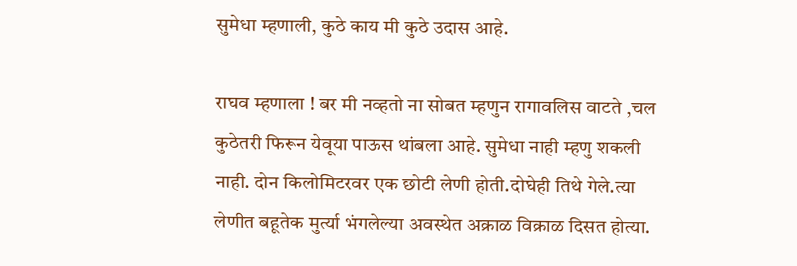सुमेधा म्हणाली, कुठे काय मी कुठे उदास आहे.

राघव म्हणाला ! बर मी नव्हतो ना सोबत म्हणुन रागावलिस वाटते ,चल कुठेतरी फिरून येवूया पाऊस थांबला आहे. सुमेधा नाही म्हणु शकली नाही. दोन किलोमिटरवर एक छोटी लेणी होती.दोघेही तिथे गेले.त्या लेणीत बहूतेक मुर्त्या भंगलेल्या अवस्थेत अक्राळ विक्राळ दिसत होत्या.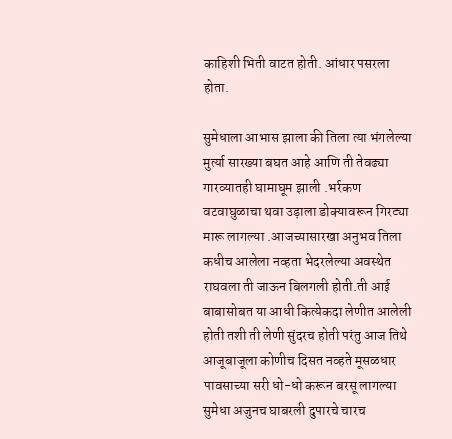काहिशी भिती वाटत होती. आंधार पसरला होता.

सुमेधाला आभास झाला की तिला त्या भंगलेल्या मुर्त्या सारख्या बघत आहे आणि ती तेवढ्या गारव्यातही घामाघूम झाली .भर्रकण वटवाघुळाचा थवा उड़ाला डोक्यावरून गिरट्या मारू लागल्या .आजच्यासारखा अनुभव तिला कधीच आलेला नव्हता भेदरलेल्या अवस्थेत राघवला ती जाऊन बिलगली होती.ती आई बाबासोबत या आधी कित्येकदा लेणीत आलेली होती तशी ती लेणी सुंदरच होती परंतु आज तिथे आजूबाजूला कोणीच दिसत नव्हते मूसळधार पावसाच्या सरी धो-धो करून बरसू लागल्या सुमेधा अजुनच घाबरली दुपारचे चारच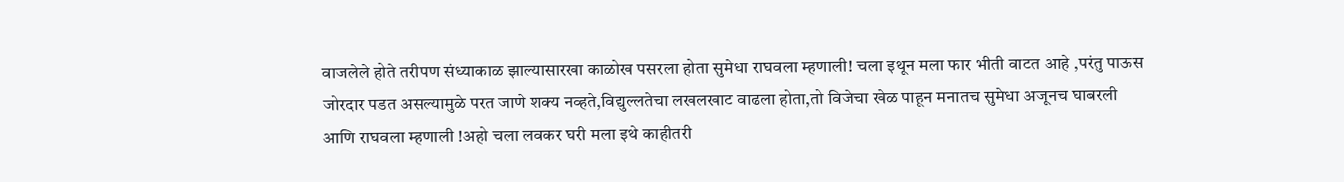वाजलेले होते तरीपण संध्याकाळ झाल्यासारखा काळोख पसरला होता सुमेधा राघवला म्हणाली! चला इथून मला फार भीती वाटत आहे ,परंतु पाऊस जोरदार पडत असल्यामुळे परत जाणे शक्य नव्हते,विद्युल्लतेचा लखलखाट वाढला होता,तो विजेचा खेळ पाहून मनातच सुमेधा अजूनच घाबरली आणि राघवला म्हणाली !अहो चला लवकर घरी मला इथे काहीतरी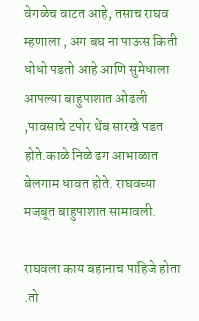वेगळेच वाटत आहे, तसाच राघव म्हणाला , अग बघ ना पाऊस किती धोधो पडतो आहे आणि सुमेधाला आपल्या बाहुपाशात ओढली ,पावसाचे टपोर थेंब सारखे पडत होते.काळे निळे ढग आभाळात बेलगाम धावत होते. राघवच्या मजबूत बाहुपाशात सामावली.

राघवला काय बहानाच पाहिजे होता .तो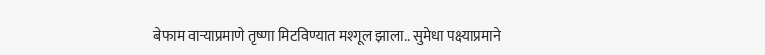बेफाम वाऱ्याप्रमाणे तृष्णा मिटविण्यात मश्गूल झाला.. सुमेधा पक्ष्याप्रमाने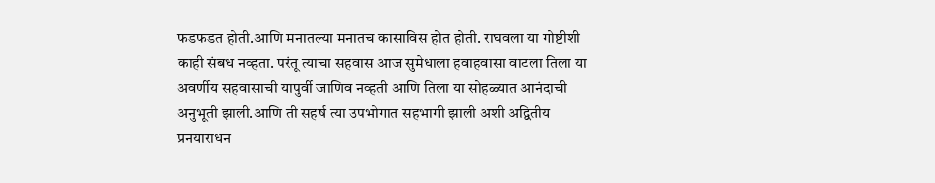फडफडत होती.आणि मनातल्या मनातच कासाविस होत होती. राघवला या गोष्टीशी काही संबध नव्हता. परंतू त्याचा सहवास आज सुमेधाला हवाहवासा वाटला तिला या अवर्णीय सहवासाची यापुर्वी जाणिव नव्हती आणि तिला या सोहळ्यात आनंदाची अनुभूती झाली.आणि ती सहर्ष त्या उपभोगात सहभागी झाली अशी अद्वितीय प्रनयाराधन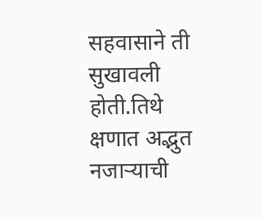सहवासाने ती सुखावली होती.तिथे क्षणात अद्भुत नजाऱ्याची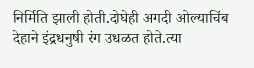निर्मिति झाली होती.दोघेही अगदी ओल्याचिंब देहाने इंद्रधनुषी रंग उधळत होते.त्या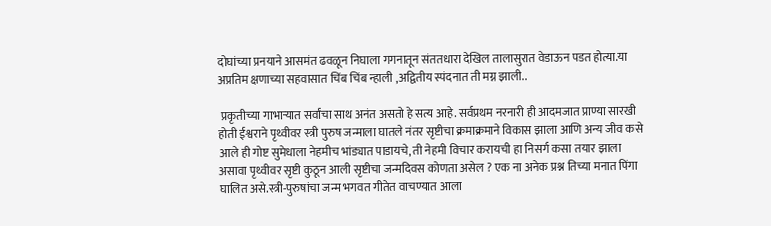दोघांच्या प्रनयाने आसमंत ढवळून निघाला गगनातून संततधारा देखिल तालासुरात वेडाऊन पडत होत्या.या अप्रतिम क्षणाच्या सहवासात चिंब चिंब न्हाली ,अद्वितीय स्पंदनात ती मग्न झाली..

 प्रकृतीच्या गाभाऱ्यात सर्वांचा साथ अनंत असतो हे सत्य आहे. सर्वप्रथम नरनारी ही आदमजात प्राण्या सारखी होती ईश्वराने पृथ्वीवर स्त्री पुरुष जन्माला घातले नंतर सृष्टीचा क्रमाक्रमाने विकास झाला आणि अन्य जीव कसे आले ही गोष्ट सुमेधाला नेहमीच भांड्यात पाडायचे, ती नेहमी विचार करायची हा निसर्ग कसा तयार झाला असावा पृथ्वीवर सृष्टी कुठून आली सृष्टीचा जन्मदिवस कोणता असेल ? एक ना अनेक प्रश्न तिच्या मनात पिंगा घालित असे.स्त्री-पुरुषांचा जन्म भगवत गीतेत वाचण्यात आला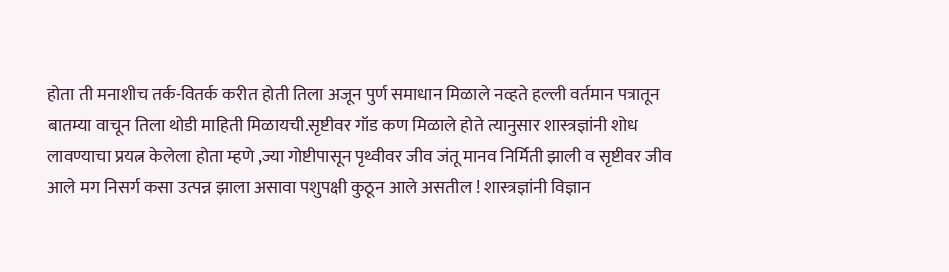होता ती मनाशीच तर्क-वितर्क करीत होती तिला अजून पुर्ण समाधान मिळाले नव्हते हल्ली वर्तमान पत्रातून बातम्या वाचून तिला थोडी माहिती मिळायची.सृष्टीवर गॉड कण मिळाले होते त्यानुसार शास्त्रज्ञांनी शोध लावण्याचा प्रयत्न केलेला होता म्हणे ,ज्या गोष्टीपासून पृथ्वीवर जीव जंतू मानव निर्मिती झाली व सृष्टीवर जीव आले मग निसर्ग कसा उत्पन्न झाला असावा पशुपक्षी कुठून आले असतील ! शास्त्रज्ञांनी विज्ञान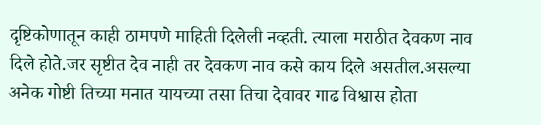दृष्टिकोणातून काही ठामपणे माहिती दिलेली नव्हती. त्याला मराठीत देवकण नाव दिले होते.जर सृष्टीत देव नाही तर देवकण नाव कसे काय दिले असतील.असल्या अनेक गोष्टी तिच्या मनात यायच्या तसा तिचा देवावर गाढ विश्वास होता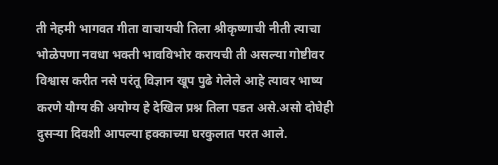ती नेहमी भागवत गीता वाचायची तिला श्रीकृष्णाची नीती त्याचा भोळेपणा नवधा भक्ती भावविभोर करायची ती असल्या गोष्टीवर विश्वास करीत नसे परंतू विज्ञान खूप पुढे गेलेले आहे त्यावर भाष्य करणे यौग्य की अयोग्य हे देखिल प्रश्न तिला पडत असे.असो दोघेही दुसऱ्या दिवशी आपल्या हक्काच्या घरकुलात परत आले.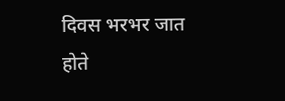दिवस भरभर जात होते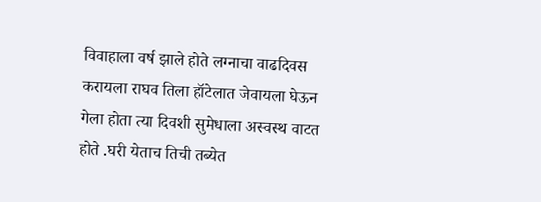विवाहाला वर्ष झाले होते लग्नाचा वाढदिवस करायला राघव तिला हॉटेलात जेवायला घेऊन गेला होता त्या दिवशी सुमेधाला अस्वस्थ वाटत होते .घरी येताच तिची तब्येत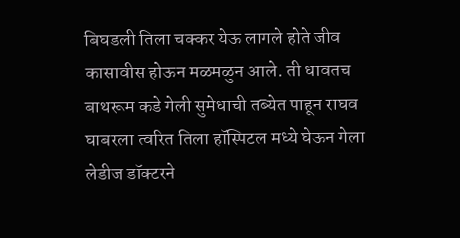बिघडली तिला चक्कर येऊ लागले होते जीव कासावीस होऊन मळमळुन आले. ती धावतच बाथरूम कडे गेली सुमेधाची तब्येत पाहून राघव घाबरला त्वरित तिला हॉस्पिटल मध्ये घेऊन गेला लेडीज डॉक्टरने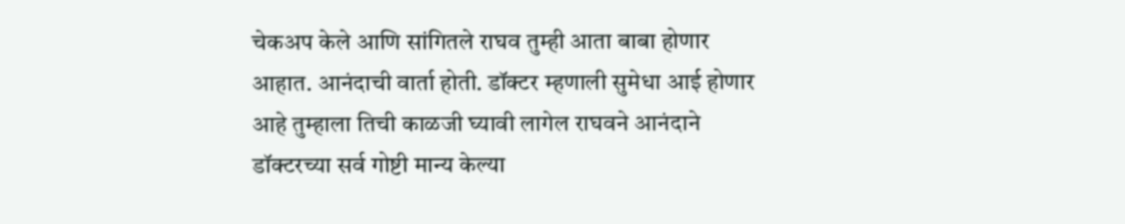चेकअप केले आणि सांगितले राघव तुम्ही आता बाबा होणार आहात. आनंदाची वार्ता होती. डॉक्टर म्हणाली सुमेधा आई होणार आहे तुम्हाला तिची काळजी घ्यावी लागेल राघवने आनंदाने डॉक्टरच्या सर्व गोष्टी मान्य केल्या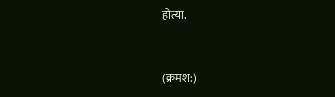होत्या.


(क्रमश:)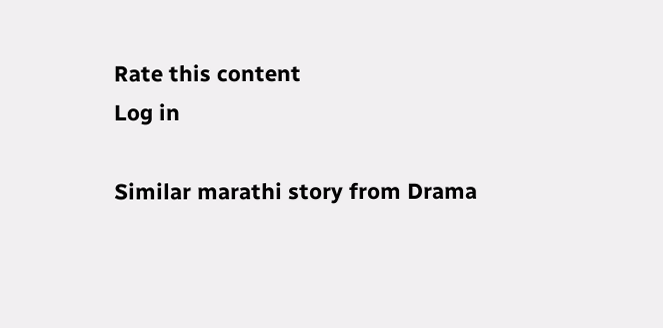Rate this content
Log in

Similar marathi story from Drama